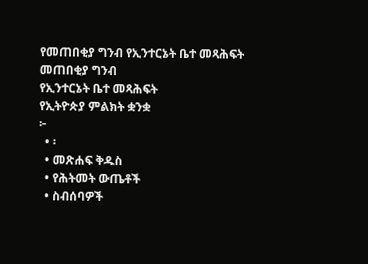የመጠበቂያ ግንብ የኢንተርኔት ቤተ መጻሕፍት
መጠበቂያ ግንብ
የኢንተርኔት ቤተ መጻሕፍት
የኢትዮጵያ ምልክት ቋንቋ
፦
  • ፡
  • መጽሐፍ ቅዱስ
  • የሕትመት ውጤቶች
  • ስብሰባዎች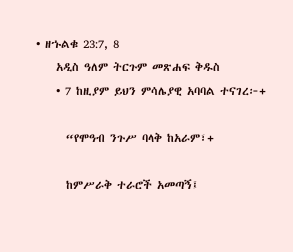• ዘኁልቁ 23:7, 8
    አዲስ ዓለም ትርጉም መጽሐፍ ቅዱስ
    • 7 ከዚያም ይህን ምሳሌያዊ አባባል ተናገረ፦+

      “የሞዓብ ንጉሥ ባላቅ ከአራም፣+

      ከምሥራቅ ተራሮች አመጣኝ፤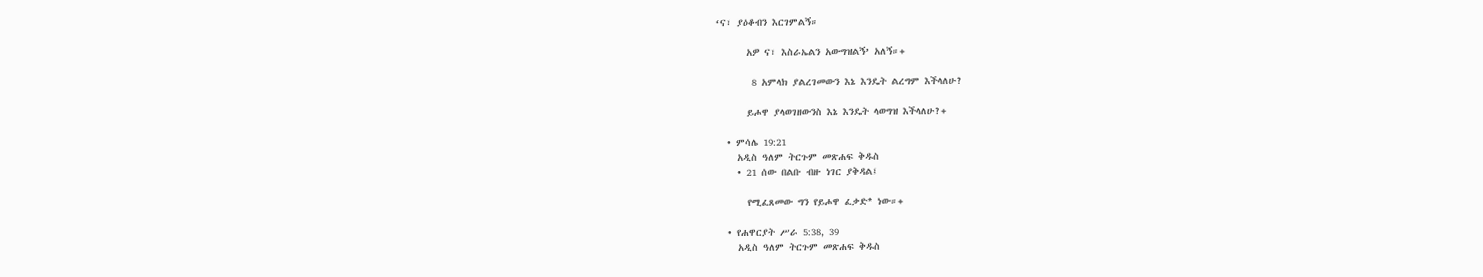‘ና፣ ያዕቆብን እርገምልኝ።

      አዎ ና፣ እስራኤልን አውግዝልኝ’ አለኝ።+

       8 አምላክ ያልረገመውን እኔ እንዴት ልረግም እችላለሁ?

      ይሖዋ ያላወገዘውንስ እኔ እንዴት ላወግዝ እችላለሁ?+

  • ምሳሌ 19:21
    አዲስ ዓለም ትርጉም መጽሐፍ ቅዱስ
    • 21 ሰው በልቡ ብዙ ነገር ያቅዳል፤

      የሚፈጸመው ግን የይሖዋ ፈቃድ* ነው።+

  • የሐዋርያት ሥራ 5:38, 39
    አዲስ ዓለም ትርጉም መጽሐፍ ቅዱስ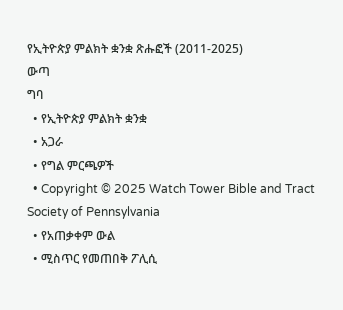የኢትዮጵያ ምልክት ቋንቋ ጽሑፎች (2011-2025)
ውጣ
ግባ
  • የኢትዮጵያ ምልክት ቋንቋ
  • አጋራ
  • የግል ምርጫዎች
  • Copyright © 2025 Watch Tower Bible and Tract Society of Pennsylvania
  • የአጠቃቀም ውል
  • ሚስጥር የመጠበቅ ፖሊሲ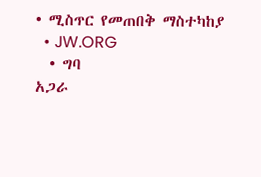• ሚስጥር የመጠበቅ ማስተካከያ
  • JW.ORG
  • ግባ
አጋራ